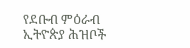የደቡብ ምዕራብ ኢትዮጵያ ሕዝቦች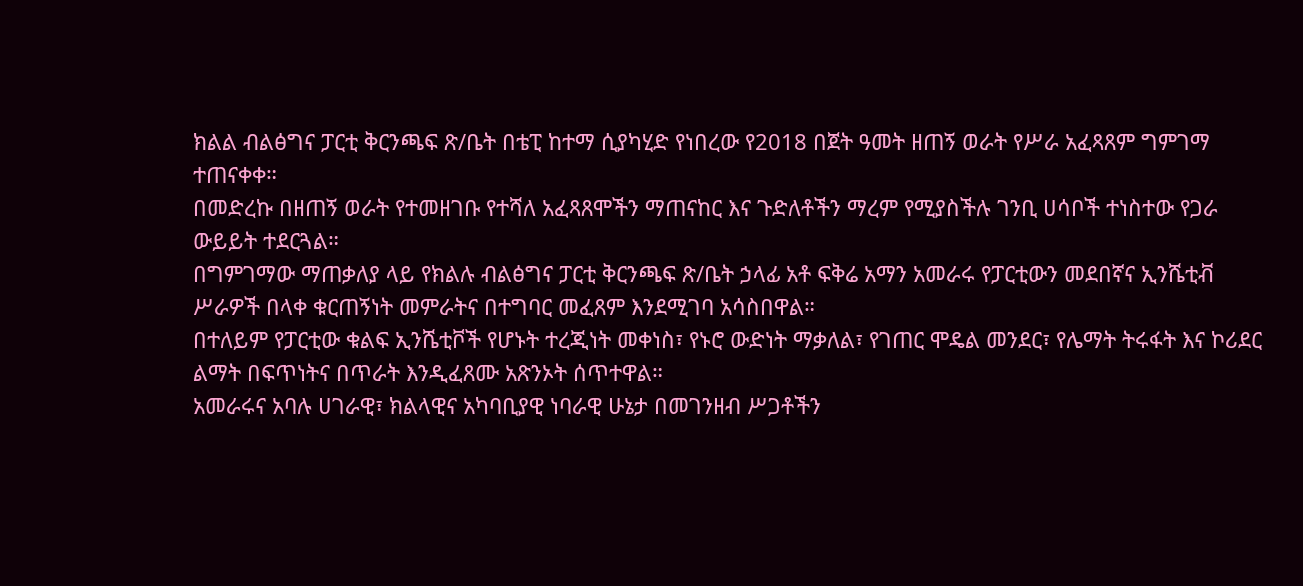ክልል ብልፅግና ፓርቲ ቅርንጫፍ ጽ/ቤት በቴፒ ከተማ ሲያካሂድ የነበረው የ2018 በጀት ዓመት ዘጠኝ ወራት የሥራ አፈጻጸም ግምገማ ተጠናቀቀ።
በመድረኩ በዘጠኝ ወራት የተመዘገቡ የተሻለ አፈጻጸሞችን ማጠናከር እና ጉድለቶችን ማረም የሚያስችሉ ገንቢ ሀሳቦች ተነስተው የጋራ ውይይት ተደርጓል።
በግምገማው ማጠቃለያ ላይ የክልሉ ብልፅግና ፓርቲ ቅርንጫፍ ጽ/ቤት ኃላፊ አቶ ፍቅሬ አማን አመራሩ የፓርቲውን መደበኛና ኢንሼቲቭ ሥራዎች በላቀ ቁርጠኝነት መምራትና በተግባር መፈጸም እንደሚገባ አሳስበዋል።
በተለይም የፓርቲው ቁልፍ ኢንሼቲቮች የሆኑት ተረጂነት መቀነስ፣ የኑሮ ውድነት ማቃለል፣ የገጠር ሞዴል መንደር፣ የሌማት ትሩፋት እና ኮሪደር ልማት በፍጥነትና በጥራት እንዲፈጸሙ አጽንኦት ሰጥተዋል።
አመራሩና አባሉ ሀገራዊ፣ ክልላዊና አካባቢያዊ ነባራዊ ሁኔታ በመገንዘብ ሥጋቶችን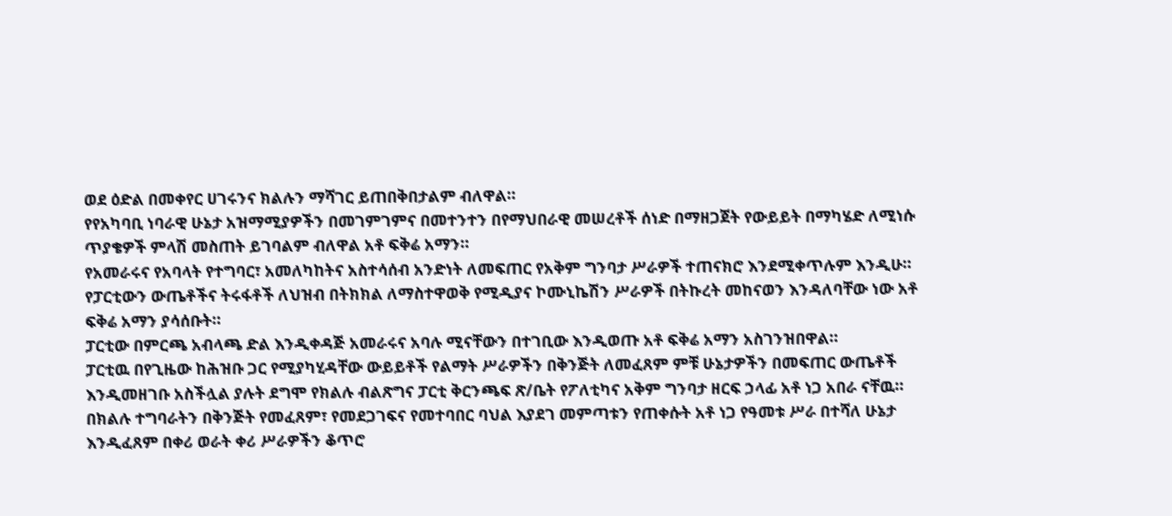ወደ ዕድል በመቀየር ሀገሩንና ክልሉን ማሻገር ይጠበቅበታልም ብለዋል።
የየአካባቢ ነባራዊ ሁኔታ አዝማሚያዎችን በመገምገምና በመተንተን በየማህበራዊ መሠረቶች ሰነድ በማዘጋጀት የውይይት በማካሄድ ለሚነሱ ጥያቄዎች ምላሽ መስጠት ይገባልም ብለዋል አቶ ፍቅሬ አማን።
የአመራሩና የአባላት የተግባር፣ አመለካከትና አስተሳሰብ አንድነት ለመፍጠር የአቅም ግንባታ ሥራዎች ተጠናክሮ እንደሚቀጥሉም እንዲሁ።
የፓርቲውን ውጤቶችና ትሩፋቶች ለህዝብ በትክክል ለማስተዋወቅ የሚዲያና ኮሙኒኬሽን ሥራዎች በትኩረት መከናወን እንዳለባቸው ነው አቶ ፍቅሬ አማን ያሳሰቡት።
ፓርቲው በምርጫ አብላጫ ድል እንዲቀዳጅ አመራሩና አባሉ ሚናቸውን በተገቢው እንዲወጡ አቶ ፍቅሬ አማን አስገንዝበዋል።
ፓርቲዉ በየጊዜው ከሕዝቡ ጋር የሚያካሂዳቸው ውይይቶች የልማት ሥራዎችን በቅንጅት ለመፈጸም ምቹ ሁኔታዎችን በመፍጠር ውጤቶች እንዲመዘገቡ አስችሏል ያሉት ደግሞ የክልሉ ብልጽግና ፓርቲ ቅርንጫፍ ጽ/ቤት የፖለቲካና አቅም ግንባታ ዘርፍ ኃላፊ አቶ ነጋ አበራ ናቸዉ።
በክልሉ ተግባራትን በቅንጅት የመፈጸም፣ የመደጋገፍና የመተባበር ባህል እያደገ መምጣቱን የጠቀሱት አቶ ነጋ የዓመቱ ሥራ በተሻለ ሁኔታ እንዲፈጸም በቀሪ ወራት ቀሪ ሥራዎችን ቆጥሮ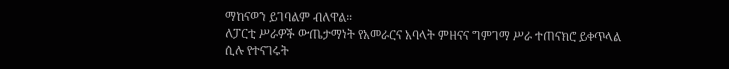ማከናወን ይገባልም ብለዋል።
ለፓርቲ ሥራዎች ውጤታማነት የአመራርና አባላት ምዘናና ግምገማ ሥራ ተጠናክሮ ይቀጥላል ሲሉ የተናገሩት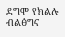ደግሞ የክልሉ ብልፅግና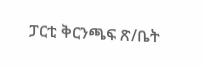ፓርቲ ቅርንጫፍ ጽ/ቤት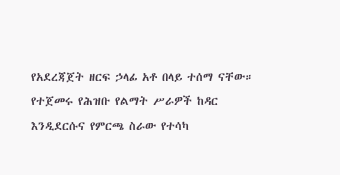የአደረጃጀት ዘርፍ ኃላፊ አቶ በላይ ተሰማ ናቸው።
የተጀመሩ የሕዝቡ የልማት ሥራዎች ከዳር እንዲደርሱና የምርጫ ስራው የተሳካ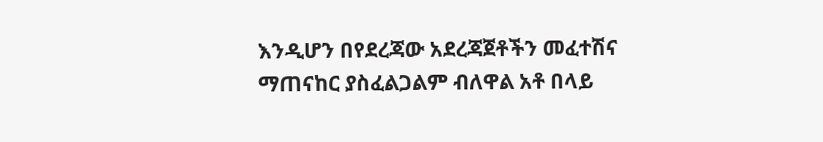እንዲሆን በየደረጃው አደረጃጀቶችን መፈተሽና ማጠናከር ያስፈልጋልም ብለዋል አቶ በላይ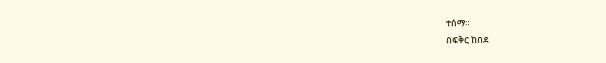ተሰማ።
በፍቅር ከበደ